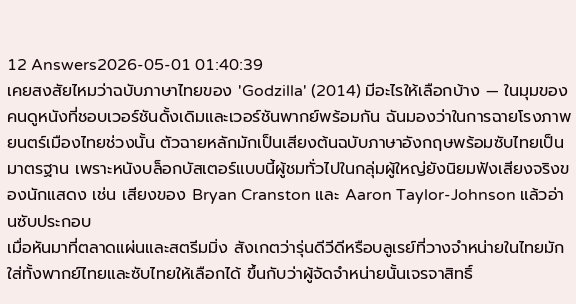12 Answers2026-05-01 01:40:39
เคยสงสัยไหมว่าฉบับภาษาไทยของ 'Godzilla' (2014) มีอะไรให้เลือกบ้าง — ในมุมของคนดูหนังที่ชอบเวอร์ชันดั้งเดิมและเวอร์ชันพากย์พร้อมกัน ฉันมองว่าในการฉายโรงภาพยนตร์เมืองไทยช่วงนั้น ตัวฉายหลักมักเป็นเสียงต้นฉบับภาษาอังกฤษพร้อมซับไทยเป็นมาตรฐาน เพราะหนังบล็อกบัสเตอร์แบบนี้ผู้ชมทั่วไปในกลุ่มผู้ใหญ่ยังนิยมฟังเสียงจริงของนักแสดง เช่น เสียงของ Bryan Cranston และ Aaron Taylor-Johnson แล้วอ่านซับประกอบ
เมื่อหันมาที่ตลาดแผ่นและสตรีมมิ่ง สังเกตว่ารุ่นดีวีดีหรือบลูเรย์ที่วางจำหน่ายในไทยมักใส่ทั้งพากย์ไทยและซับไทยให้เลือกได้ ขึ้นกับว่าผู้จัดจำหน่ายนั้นเจรจาสิทธิ์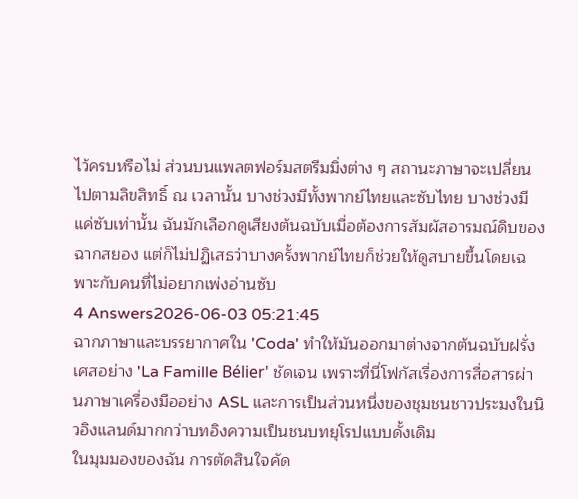ไว้ครบหรือไม่ ส่วนบนแพลตฟอร์มสตรีมมิ่งต่าง ๆ สถานะภาษาจะเปลี่ยนไปตามลิขสิทธิ์ ณ เวลานั้น บางช่วงมีทั้งพากย์ไทยและซับไทย บางช่วงมีแค่ซับเท่านั้น ฉันมักเลือกดูเสียงต้นฉบับเมื่อต้องการสัมผัสอารมณ์ดิบของฉากสยอง แต่ก็ไม่ปฏิเสธว่าบางครั้งพากย์ไทยก็ช่วยให้ดูสบายขึ้นโดยเฉพาะกับคนที่ไม่อยากเพ่งอ่านซับ
4 Answers2026-06-03 05:21:45
ฉากภาษาและบรรยากาศใน 'Coda' ทำให้มันออกมาต่างจากต้นฉบับฝรั่งเศสอย่าง 'La Famille Bélier' ชัดเจน เพราะที่นี่โฟกัสเรื่องการสื่อสารผ่านภาษาเครื่องมืออย่าง ASL และการเป็นส่วนหนึ่งของชุมชนชาวประมงในนิวอิงแลนด์มากกว่าบทอิงความเป็นชนบทยุโรปแบบดั้งเดิม
ในมุมมองของฉัน การตัดสินใจคัด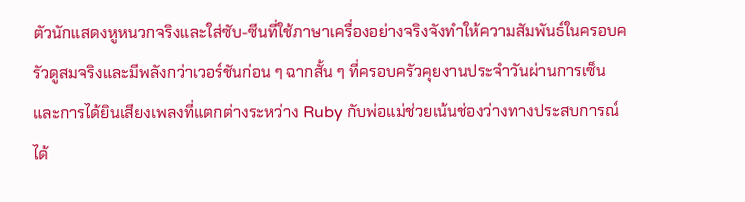ตัวนักแสดงหูหนวกจริงและใส่ซับ-ซีนที่ใช้ภาษาเครื่องอย่างจริงจังทำให้ความสัมพันธ์ในครอบครัวดูสมจริงและมีพลังกว่าเวอร์ชันก่อน ๆ ฉากสั้น ๆ ที่ครอบครัวคุยงานประจำวันผ่านการเซ็นและการได้ยินเสียงเพลงที่แตกต่างระหว่าง Ruby กับพ่อแม่ช่วยเน้นช่องว่างทางประสบการณ์ได้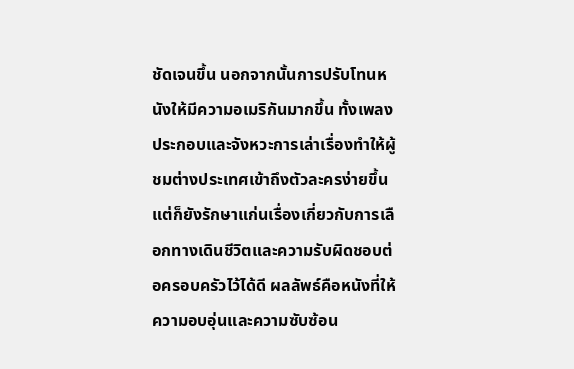ชัดเจนขึ้น นอกจากนั้นการปรับโทนหนังให้มีความอเมริกันมากขึ้น ทั้งเพลงประกอบและจังหวะการเล่าเรื่องทำให้ผู้ชมต่างประเทศเข้าถึงตัวละครง่ายขึ้น แต่ก็ยังรักษาแก่นเรื่องเกี่ยวกับการเลือกทางเดินชีวิตและความรับผิดชอบต่อครอบครัวไว้ได้ดี ผลลัพธ์คือหนังที่ให้ความอบอุ่นและความซับซ้อน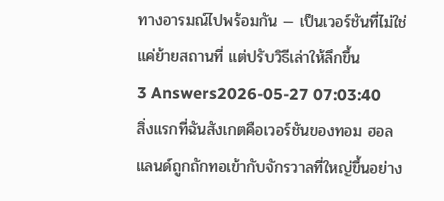ทางอารมณ์ไปพร้อมกัน — เป็นเวอร์ชันที่ไม่ใช่แค่ย้ายสถานที่ แต่ปรับวิธีเล่าให้ลึกขึ้น
3 Answers2026-05-27 07:03:40
สิ่งแรกที่ฉันสังเกตคือเวอร์ชันของทอม ฮอลแลนด์ถูกถักทอเข้ากับจักรวาลที่ใหญ่ขึ้นอย่าง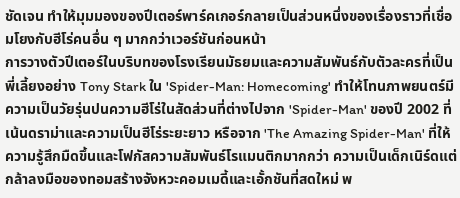ชัดเจน ทำให้มุมมองของปีเตอร์พาร์คเกอร์กลายเป็นส่วนหนึ่งของเรื่องราวที่เชื่อมโยงกับฮีโร่คนอื่น ๆ มากกว่าเวอร์ชันก่อนหน้า
การวางตัวปีเตอร์ในบริบทของโรงเรียนมัธยมและความสัมพันธ์กับตัวละครที่เป็นพี่เลี้ยงอย่าง Tony Stark ใน 'Spider-Man: Homecoming' ทำให้โทนภาพยนตร์มีความเป็นวัยรุ่นปนความฮีโร่ในสัดส่วนที่ต่างไปจาก 'Spider-Man' ของปี 2002 ที่เน้นดราม่าและความเป็นฮีโร่ระยะยาว หรือจาก 'The Amazing Spider-Man' ที่ให้ความรู้สึกมืดขึ้นและโฟกัสความสัมพันธ์โรแมนติกมากกว่า ความเป็นเด็กเนิร์ดแต่กล้าลงมือของทอมสร้างจังหวะคอมเมดี้และเอั้กชันที่สดใหม่ พ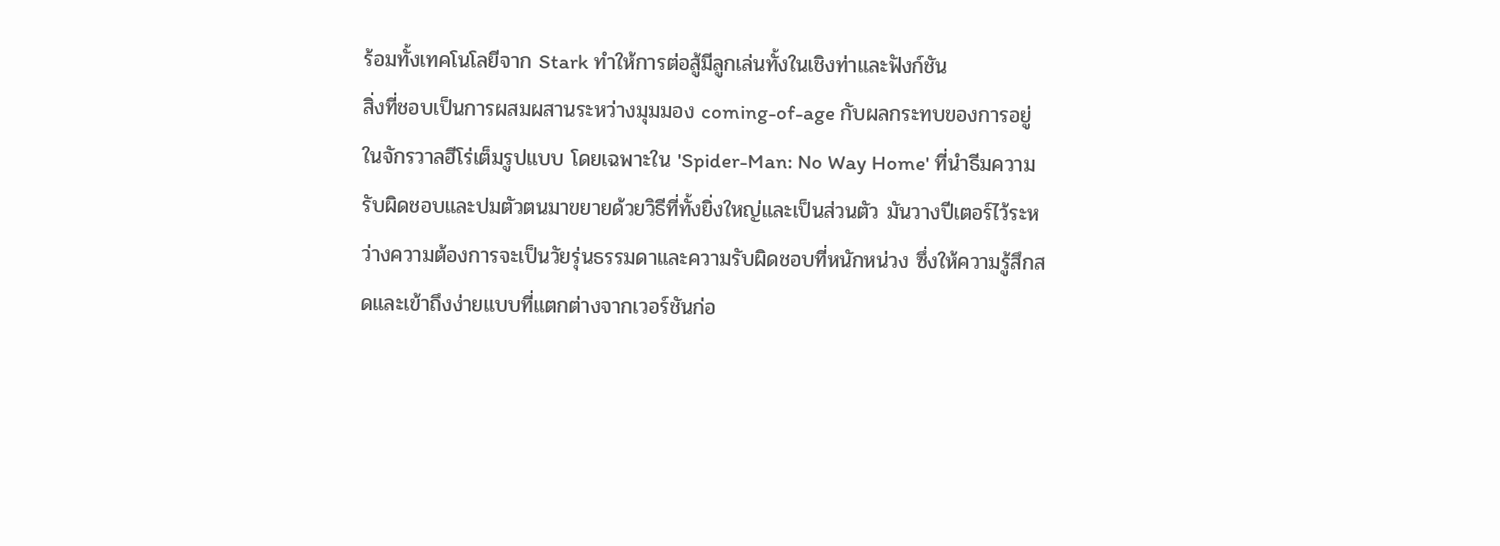ร้อมทั้งเทคโนโลยีจาก Stark ทำให้การต่อสู้มีลูกเล่นทั้งในเชิงท่าและฟังก์ชัน
สิ่งที่ชอบเป็นการผสมผสานระหว่างมุมมอง coming-of-age กับผลกระทบของการอยู่ในจักรวาลฮีโร่เต็มรูปแบบ โดยเฉพาะใน 'Spider-Man: No Way Home' ที่นำธีมความรับผิดชอบและปมตัวตนมาขยายด้วยวิธีที่ทั้งยิ่งใหญ่และเป็นส่วนตัว มันวางปีเตอร์ไว้ระหว่างความต้องการจะเป็นวัยรุ่นธรรมดาและความรับผิดชอบที่หนักหน่วง ซึ่งให้ความรู้สึกสดและเข้าถึงง่ายแบบที่แตกต่างจากเวอร์ชันก่อ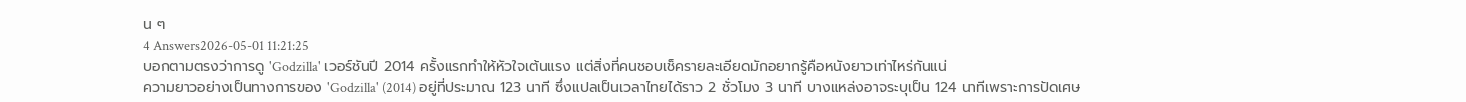น ๆ
4 Answers2026-05-01 11:21:25
บอกตามตรงว่าการดู 'Godzilla' เวอร์ชันปี 2014 ครั้งแรกทำให้หัวใจเต้นแรง แต่สิ่งที่คนชอบเช็ครายละเอียดมักอยากรู้คือหนังยาวเท่าไหร่กันแน่
ความยาวอย่างเป็นทางการของ 'Godzilla' (2014) อยู่ที่ประมาณ 123 นาที ซึ่งแปลเป็นเวลาไทยได้ราว 2 ชั่วโมง 3 นาที บางแหล่งอาจระบุเป็น 124 นาทีเพราะการปัดเศษ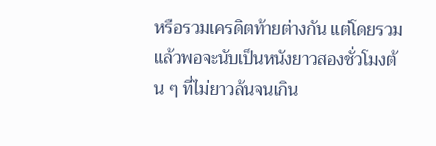หรือรวมเครดิตท้ายต่างกัน แต่โดยรวมแล้วพอจะนับเป็นหนังยาวสองชั่วโมงต้น ๆ ที่ไม่ยาวล้นจนเกิน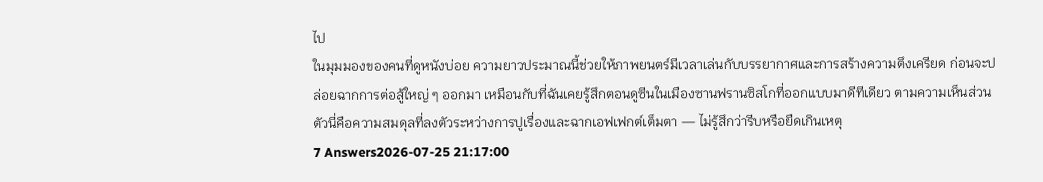ไป
ในมุมมองของคนที่ดูหนังบ่อย ความยาวประมาณนี้ช่วยให้ภาพยนตร์มีเวลาเล่นกับบรรยากาศและการสร้างความตึงเครียด ก่อนจะปล่อยฉากการต่อสู้ใหญ่ ๆ ออกมา เหมือนกับที่ฉันเคยรู้สึกตอนดูซีนในเมืองซานฟรานซิสโกที่ออกแบบมาดีทีเดียว ตามความเห็นส่วนตัวนี่คือความสมดุลที่ลงตัวระหว่างการปูเรื่องและฉากเอฟเฟกต์เต็มตา — ไม่รู้สึกว่ารีบหรือยืดเกินเหตุ
7 Answers2026-07-25 21:17:00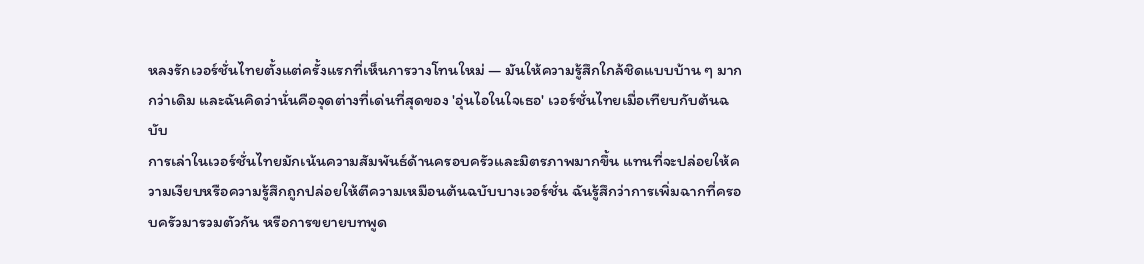หลงรักเวอร์ชั่นไทยตั้งแต่ครั้งแรกที่เห็นการวางโทนใหม่ — มันให้ความรู้สึกใกล้ชิดแบบบ้าน ๆ มากกว่าเดิม และฉันคิดว่านั่นคือจุดต่างที่เด่นที่สุดของ 'อุ่นไอในใจเธอ' เวอร์ชั่นไทยเมื่อเทียบกับต้นฉบับ
การเล่าในเวอร์ชั่นไทยมักเน้นความสัมพันธ์ด้านครอบครัวและมิตรภาพมากขึ้น แทนที่จะปล่อยให้ความเงียบหรือความรู้สึกถูกปล่อยให้ตีความเหมือนต้นฉบับบางเวอร์ชั่น ฉันรู้สึกว่าการเพิ่มฉากที่ครอบครัวมารวมตัวกัน หรือการขยายบทพูด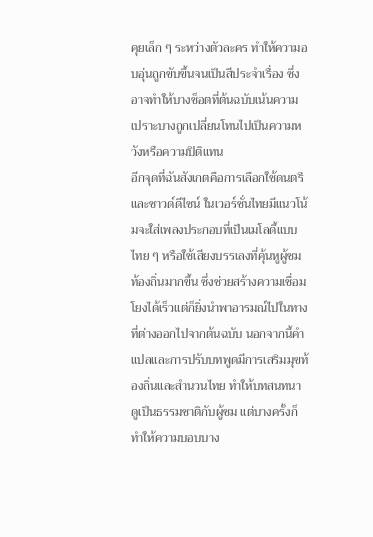คุยเล็ก ๆ ระหว่างตัวละคร ทำให้ความอบอุ่นถูกขับขึ้นจนเป็นสีประจำเรื่อง ซึ่งอาจทำให้บางช็อตที่ต้นฉบับเน้นความเปราะบางถูกเปลี่ยนโทนไปเป็นความหวังหรือความปิติแทน
อีกจุดที่ฉันสังเกตคือการเลือกใช้ดนตรีและซาวด์ดีไซน์ ในเวอร์ชั่นไทยมีแนวโน้มจะใส่เพลงประกอบที่เป็นเมโลดี้แบบไทย ๆ หรือใช้เสียงบรรเลงที่คุ้นหูผู้ชมท้องถิ่นมากขึ้น ซึ่งช่วยสร้างความเชื่อมโยงได้เร็วแต่ก็ยิ่งนำพาอารมณ์ไปในทางที่ต่างออกไปจากต้นฉบับ นอกจากนี้คำแปลและการปรับบทพูดมีการเสริมมุขท้องถิ่นและสำนวนไทย ทำให้บทสนทนาดูเป็นธรรมชาติกับผู้ชม แต่บางครั้งก็ทำให้ความบอบบาง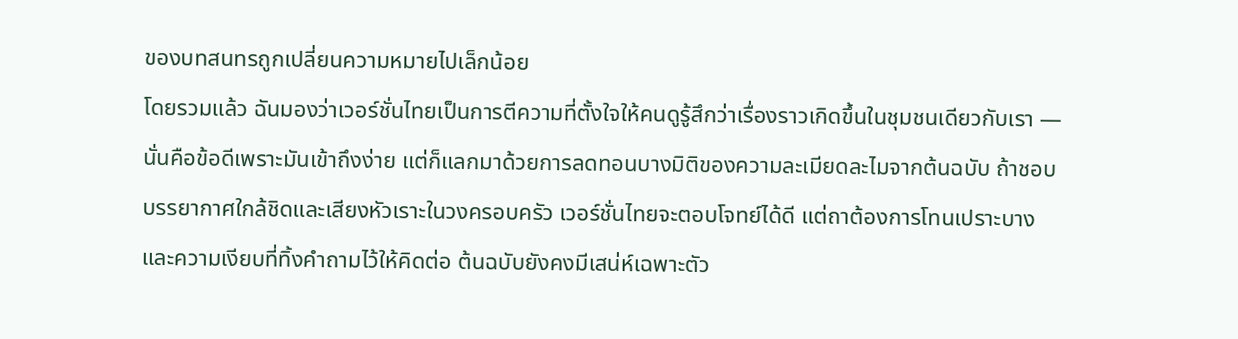ของบทสนทรถูกเปลี่ยนความหมายไปเล็กน้อย
โดยรวมแล้ว ฉันมองว่าเวอร์ชั่นไทยเป็นการตีความที่ตั้งใจให้คนดูรู้สึกว่าเรื่องราวเกิดขึ้นในชุมชนเดียวกับเรา — นั่นคือข้อดีเพราะมันเข้าถึงง่าย แต่ก็แลกมาด้วยการลดทอนบางมิติของความละเมียดละไมจากต้นฉบับ ถ้าชอบบรรยากาศใกล้ชิดและเสียงหัวเราะในวงครอบครัว เวอร์ชั่นไทยจะตอบโจทย์ได้ดี แต่ถาต้องการโทนเปราะบางและความเงียบที่ทิ้งคำถามไว้ให้คิดต่อ ต้นฉบับยังคงมีเสน่ห์เฉพาะตัว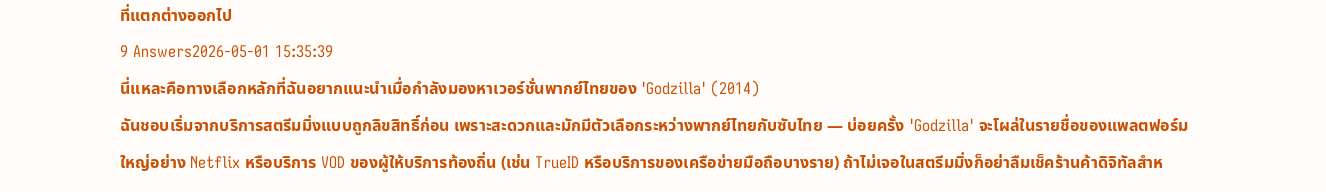ที่แตกต่างออกไป
9 Answers2026-05-01 15:35:39
นี่แหละคือทางเลือกหลักที่ฉันอยากแนะนำเมื่อกำลังมองหาเวอร์ชั่นพากย์ไทยของ 'Godzilla' (2014)
ฉันชอบเริ่มจากบริการสตรีมมิ่งแบบถูกลิขสิทธิ์ก่อน เพราะสะดวกและมักมีตัวเลือกระหว่างพากย์ไทยกับซับไทย — บ่อยครั้ง 'Godzilla' จะโผล่ในรายชื่อของแพลตฟอร์มใหญ่อย่าง Netflix หรือบริการ VOD ของผู้ให้บริการท้องถิ่น (เช่น TrueID หรือบริการของเครือข่ายมือถือบางราย) ถ้าไม่เจอในสตรีมมิ่งก็อย่าลืมเช็คร้านค้าดิจิทัลสำห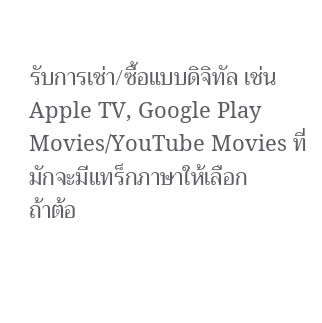รับการเช่า/ซื้อแบบดิจิทัล เช่น Apple TV, Google Play Movies/YouTube Movies ที่มักจะมีแทร็กภาษาให้เลือก
ถ้าต้อ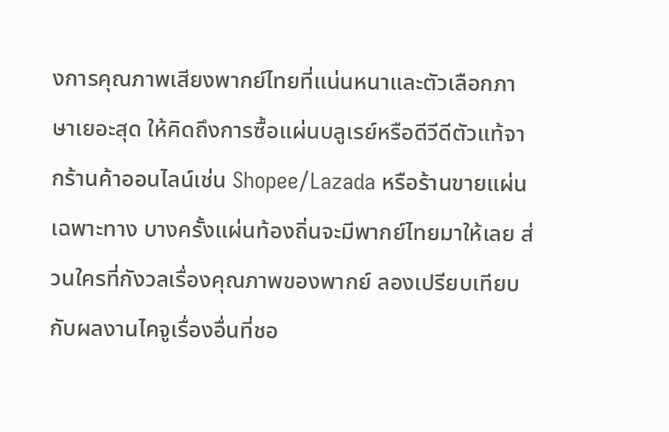งการคุณภาพเสียงพากย์ไทยที่แน่นหนาและตัวเลือกภาษาเยอะสุด ให้คิดถึงการซื้อแผ่นบลูเรย์หรือดีวีดีตัวแท้จากร้านค้าออนไลน์เช่น Shopee/Lazada หรือร้านขายแผ่นเฉพาะทาง บางครั้งแผ่นท้องถิ่นจะมีพากย์ไทยมาให้เลย ส่วนใครที่กังวลเรื่องคุณภาพของพากย์ ลองเปรียบเทียบกับผลงานไคจูเรื่องอื่นที่ชอ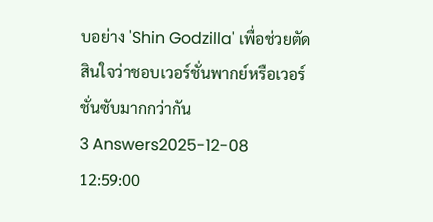บอย่าง 'Shin Godzilla' เพื่อช่วยตัดสินใจว่าชอบเวอร์ชั่นพากย์หรือเวอร์ชั่นซับมากกว่ากัน
3 Answers2025-12-08 12:59:00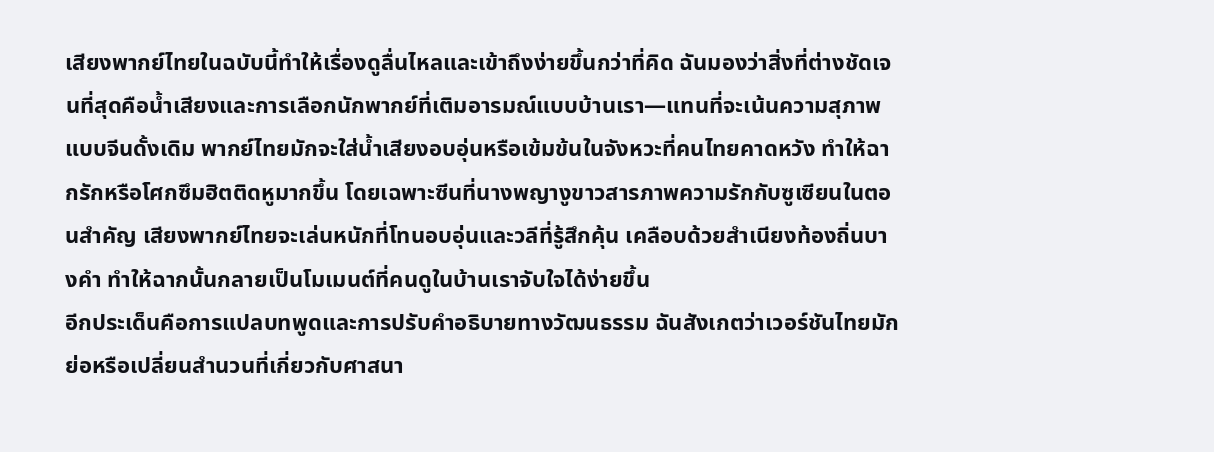เสียงพากย์ไทยในฉบับนี้ทำให้เรื่องดูลื่นไหลและเข้าถึงง่ายขึ้นกว่าที่คิด ฉันมองว่าสิ่งที่ต่างชัดเจนที่สุดคือน้ำเสียงและการเลือกนักพากย์ที่เติมอารมณ์แบบบ้านเรา—แทนที่จะเน้นความสุภาพแบบจีนดั้งเดิม พากย์ไทยมักจะใส่น้ำเสียงอบอุ่นหรือเข้มข้นในจังหวะที่คนไทยคาดหวัง ทำให้ฉากรักหรือโศกซึมฮิตติดหูมากขึ้น โดยเฉพาะซีนที่นางพญางูขาวสารภาพความรักกับซูเซียนในตอนสำคัญ เสียงพากย์ไทยจะเล่นหนักที่โทนอบอุ่นและวลีที่รู้สึกคุ้น เคลือบด้วยสำเนียงท้องถิ่นบางคำ ทำให้ฉากนั้นกลายเป็นโมเมนต์ที่คนดูในบ้านเราจับใจได้ง่ายขึ้น
อีกประเด็นคือการแปลบทพูดและการปรับคำอธิบายทางวัฒนธรรม ฉันสังเกตว่าเวอร์ชันไทยมักย่อหรือเปลี่ยนสำนวนที่เกี่ยวกับศาสนา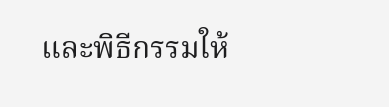และพิธีกรรมให้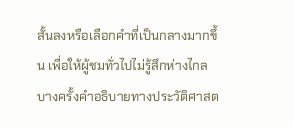สั้นลงหรือเลือกคำที่เป็นกลางมากขึ้น เพื่อให้ผู้ชมทั่วไปไม่รู้สึกห่างไกล บางครั้งคำอธิบายทางประวัติศาสต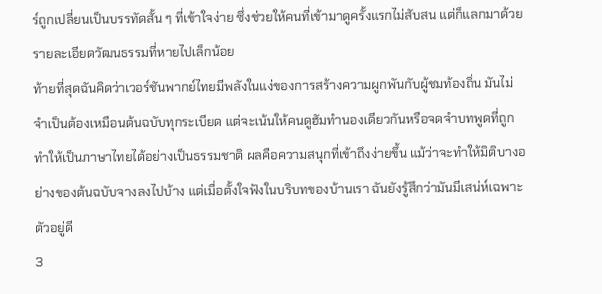ร์ถูกเปลี่ยนเป็นบรรทัดสั้น ๆ ที่เข้าใจง่าย ซึ่งช่วยให้คนที่เข้ามาดูครั้งแรกไม่สับสน แต่ก็แลกมาด้วยรายละเอียดวัฒนธรรมที่หายไปเล็กน้อย
ท้ายที่สุดฉันคิดว่าเวอร์ชันพากย์ไทยมีพลังในแง่ของการสร้างความผูกพันกับผู้ชมท้องถิ่น มันไม่จำเป็นต้องเหมือนต้นฉบับทุกระเบียด แต่จะเน้นให้คนดูฮัมทำนองเดียวกันหรือจดจำบทพูดที่ถูกทำให้เป็นภาษาไทยได้อย่างเป็นธรรมชาติ ผลคือความสนุกที่เข้าถึงง่ายขึ้น แม้ว่าจะทำให้มิติบางอย่างของต้นฉบับจางลงไปบ้าง แต่เมื่อตั้งใจฟังในบริบทของบ้านเรา ฉันยังรู้สึกว่ามันมีเสน่ห์เฉพาะตัวอยู่ดี
3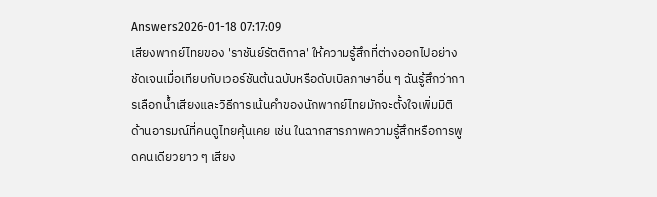Answers2026-01-18 07:17:09
เสียงพากย์ไทยของ 'ราชันย์รัตติกาล' ให้ความรู้สึกที่ต่างออกไปอย่างชัดเจนเมื่อเทียบกับเวอร์ชันต้นฉบับหรือดับเบิลภาษาอื่น ๆ ฉันรู้สึกว่าการเลือกน้ำเสียงและวิธีการเน้นคำของนักพากย์ไทยมักจะตั้งใจเพิ่มมิติด้านอารมณ์ที่คนดูไทยคุ้นเคย เช่น ในฉากสารภาพความรู้สึกหรือการพูดคนเดียวยาว ๆ เสียง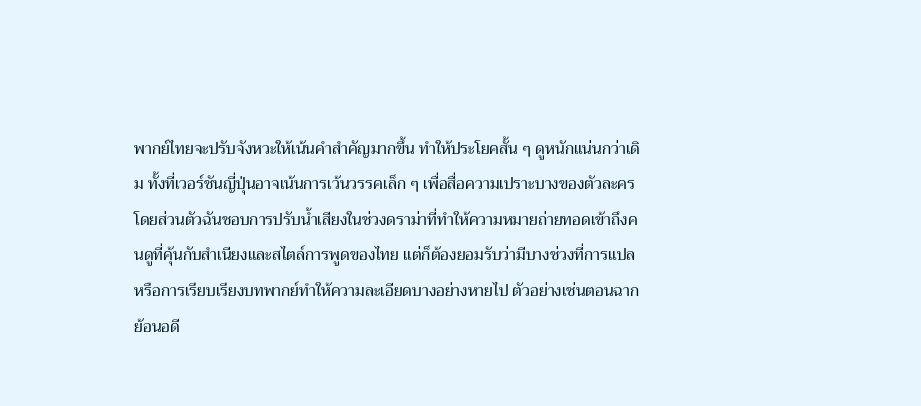พากย์ไทยจะปรับจังหวะให้เน้นคำสำคัญมากขึ้น ทำให้ประโยคสั้น ๆ ดูหนักแน่นกว่าเดิม ทั้งที่เวอร์ชันญี่ปุ่นอาจเน้นการเว้นวรรคเล็ก ๆ เพื่อสื่อความเปราะบางของตัวละคร
โดยส่วนตัวฉันชอบการปรับน้ำเสียงในช่วงดราม่าที่ทำให้ความหมายถ่ายทอดเข้าถึงคนดูที่คุ้นกับสำเนียงและสไตล์การพูดของไทย แต่ก็ต้องยอมรับว่ามีบางช่วงที่การแปลหรือการเรียบเรียงบทพากย์ทำให้ความละเอียดบางอย่างหายไป ตัวอย่างเช่นตอนฉากย้อนอดี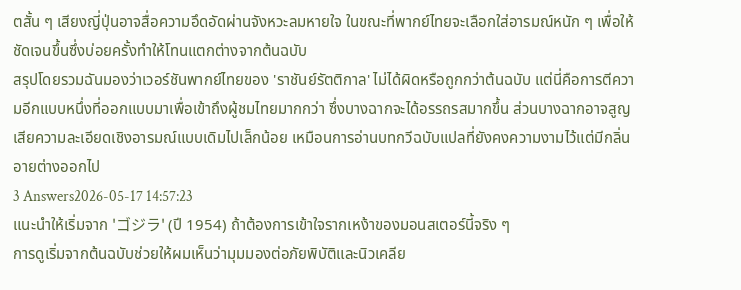ตสั้น ๆ เสียงญี่ปุ่นอาจสื่อความอึดอัดผ่านจังหวะลมหายใจ ในขณะที่พากย์ไทยจะเลือกใส่อารมณ์หนัก ๆ เพื่อให้ชัดเจนขึ้นซึ่งบ่อยครั้งทำให้โทนแตกต่างจากต้นฉบับ
สรุปโดยรวมฉันมองว่าเวอร์ชันพากย์ไทยของ 'ราชันย์รัตติกาล' ไม่ได้ผิดหรือถูกกว่าต้นฉบับ แต่นี่คือการตีความอีกแบบหนึ่งที่ออกแบบมาเพื่อเข้าถึงผู้ชมไทยมากกว่า ซึ่งบางฉากจะได้อรรถรสมากขึ้น ส่วนบางฉากอาจสูญเสียความละเอียดเชิงอารมณ์แบบเดิมไปเล็กน้อย เหมือนการอ่านบทกวีฉบับแปลที่ยังคงความงามไว้แต่มีกลิ่นอายต่างออกไป
3 Answers2026-05-17 14:57:23
แนะนำให้เริ่มจาก 'ゴジラ' (ปี 1954) ถ้าต้องการเข้าใจรากเหง้าของมอนสเตอร์นี้จริง ๆ
การดูเริ่มจากต้นฉบับช่วยให้ผมเห็นว่ามุมมองต่อภัยพิบัติและนิวเคลีย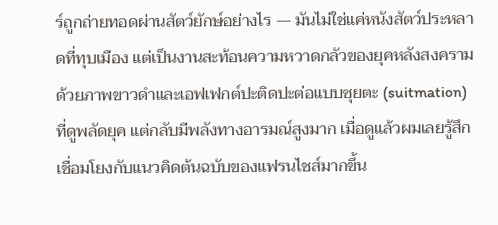ร์ถูกถ่ายทอดผ่านสัตว์ยักษ์อย่างไร — มันไม่ใช่แค่หนังสัตว์ประหลาดที่ทุบเมือง แต่เป็นงานสะท้อนความหวาดกลัวของยุคหลังสงคราม ด้วยภาพขาวดำและเอฟเฟกต์ปะติดปะต่อแบบซุยตะ (suitmation) ที่ดูพลัดยุค แต่กลับมีพลังทางอารมณ์สูงมาก เมื่อดูแล้วผมเลยรู้สึกเชื่อมโยงกับแนวคิดต้นฉบับของแฟรนไชส์มากขึ้น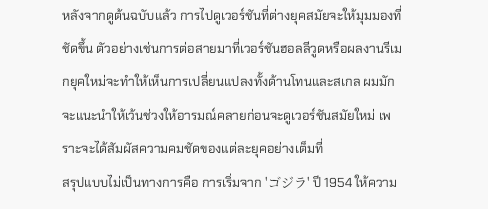หลังจากดูต้นฉบับแล้ว การไปดูเวอร์ชันที่ต่างยุคสมัยจะให้มุมมองที่ชัดขึ้น ตัวอย่างเช่นการต่อสายมาที่เวอร์ชันฮอลลีวูดหรือผลงานรีเมกยุคใหม่จะทำให้เห็นการเปลี่ยนแปลงทั้งด้านโทนและสเกล ผมมักจะแนะนำให้เว้นช่วงให้อารมณ์คลายก่อนจะดูเวอร์ชันสมัยใหม่ เพราะจะได้สัมผัสความคมชัดของแต่ละยุคอย่างเต็มที่
สรุปแบบไม่เป็นทางการคือ การเริ่มจาก 'ゴジラ' ปี 1954 ให้ความ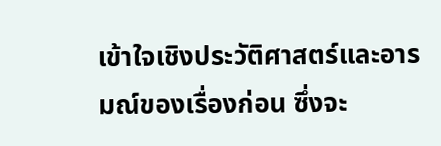เข้าใจเชิงประวัติศาสตร์และอารมณ์ของเรื่องก่อน ซึ่งจะ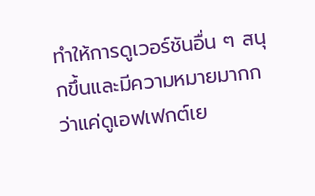ทำให้การดูเวอร์ชันอื่น ๆ สนุกขึ้นและมีความหมายมากกว่าแค่ดูเอฟเฟกต์เย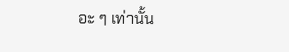อะ ๆ เท่านั้น